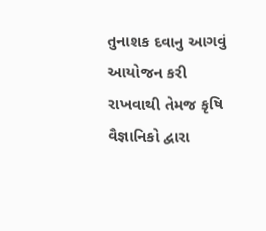તુનાશક દવાનુ આગવું આયોજન કરી રાખવાથી તેમજ કૃષિ વૈજ્ઞાનિકો દ્વારા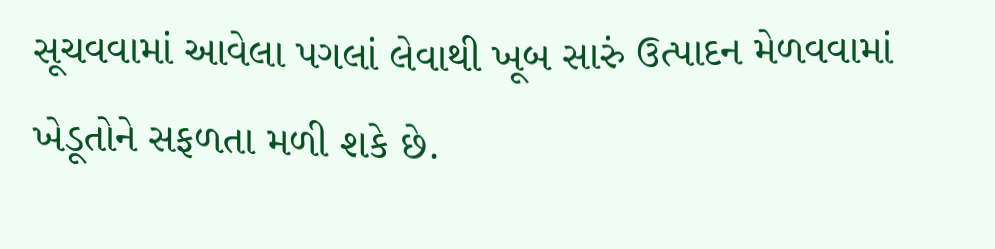સૂચવવામાં આવેલા પગલાં લેવાથી ખૂબ સારું ઉત્પાદન મેળવવામાં ખેડૂતોને સફળતા મળી શકે છે.